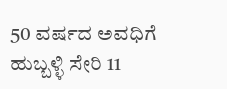50 ವರ್ಷದ ಅವಧಿಗೆ ಹುಬ್ಬಳ್ಳಿ ಸೇರಿ 11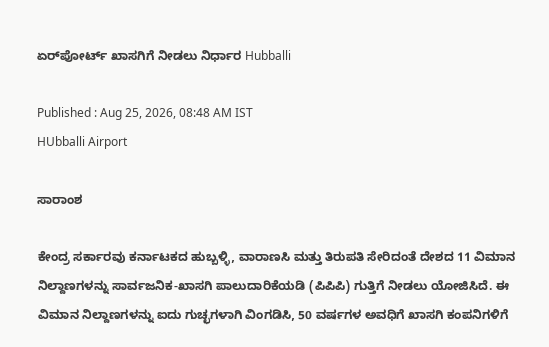ಏರ್‌ಪೋರ್ಟ್‌ ಖಾಸಗಿಗೆ ನೀಡಲು ನಿರ್ಧಾರ Hubballi

Published : Aug 25, 2026, 08:48 AM IST
HUbballi Airport

ಸಾರಾಂಶ

ಕೇಂದ್ರ ಸರ್ಕಾರವು ಕರ್ನಾಟಕದ ಹುಬ್ಬಳ್ಳಿ, ವಾರಾಣಸಿ ಮತ್ತು ತಿರುಪತಿ ಸೇರಿದಂತೆ ದೇಶದ 11 ವಿಮಾನ ನಿಲ್ದಾಣಗಳನ್ನು ಸಾರ್ವಜನಿಕ-ಖಾಸಗಿ ಪಾಲುದಾರಿಕೆಯಡಿ (ಪಿಪಿಪಿ) ಗುತ್ತಿಗೆ ನೀಡಲು ಯೋಜಿಸಿದೆ. ಈ ವಿಮಾನ ನಿಲ್ದಾಣಗಳನ್ನು ಐದು ಗುಚ್ಛಗಳಾಗಿ ವಿಂಗಡಿಸಿ, 50 ವರ್ಷಗಳ ಅವಧಿಗೆ ಖಾಸಗಿ ಕಂಪನಿಗಳಿಗೆ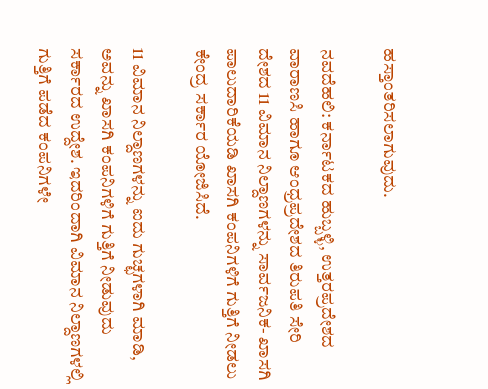ಹಸ್ತಾಂತರಿಸಲಾಗುವುದು.

ನವದೆಹಲಿ: ಕರ್ನಾಟಕದ ಹುಬ್ಬಳ್ಳಿ, ಉತ್ತರಪ್ರದೇಶದ ವಾರಾಣಸಿ ಹಾಗೂ ಆಂಧ್ರಪ್ರದೇಶದ ತಿರುಪತಿ ಸೇರಿ ದೇಶದ 11 ವಿಮಾನ ನಿಲ್ದಾಣಗಳನ್ನು ಸಾರ್ವಜನಿಕ- ಖಾಸಗಿ ಪಾಲುದಾರಿಕೆಯಡಿ ಖಾಸಗಿ ಕಂಪನಿಗಳಿಗೆ ಗುತ್ತಿಗೆ ನೀಡಲು ಕೇಂದ್ರ ಸರ್ಕಾರ ಯೋಜಿಸಿದೆ.

11 ವಿಮಾನ ನಿಲ್ದಾಣಗಳನ್ನು ಐದು ಗುಚ್ಛಗಳಾಗಿ ಮಾಡಿ, ಅವನ್ನು ಖಾಸಗಿ ಕಂಪನಿಗಳಿಗೆ ಗುತ್ತಿಗೆ ನೀಡುವುದು ಸರ್ಕಾರದ ಉದ್ದೇಶ. ಇದರಿಂದಾಗಿ ವಿಮಾನ ನಿಲ್ದಾಣಗಳಲ್ಲಿ ಗುತ್ತಿಗೆ ಪಡೆದ ಕಂಪನಿಗಳೇ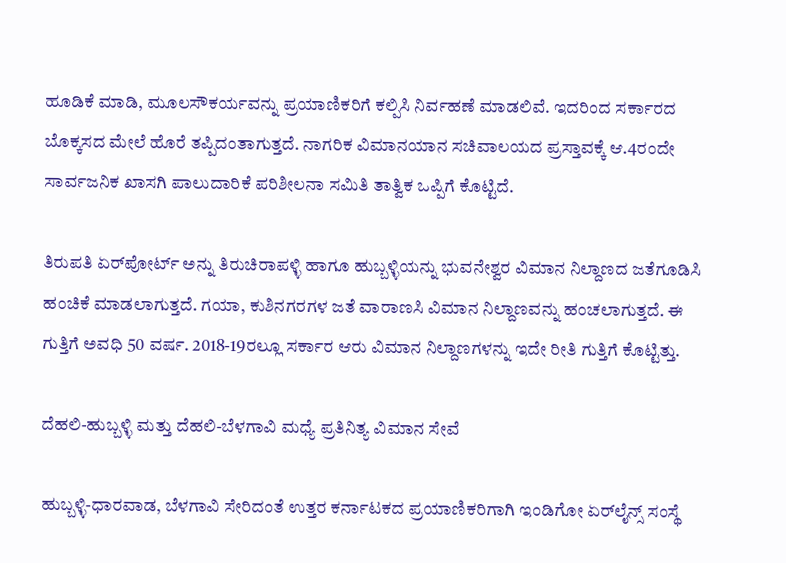ಹೂಡಿಕೆ ಮಾಡಿ, ಮೂಲಸೌಕರ್ಯವನ್ನು ಪ್ರಯಾಣಿಕರಿಗೆ ಕಲ್ಪಿಸಿ ನಿರ್ವಹಣೆ ಮಾಡಲಿವೆ. ಇದರಿಂದ ಸರ್ಕಾರದ ಬೊಕ್ಕಸದ ಮೇಲೆ ಹೊರೆ ತಪ್ಪಿದಂತಾಗುತ್ತದೆ. ನಾಗರಿಕ ವಿಮಾನಯಾನ ಸಚಿವಾಲಯದ ಪ್ರಸ್ತಾವಕ್ಕೆ ಆ.4ರಂದೇ ಸಾರ್ವಜನಿಕ ಖಾಸಗಿ ಪಾಲುದಾರಿಕೆ ಪರಿಶೀಲನಾ ಸಮಿತಿ ತಾತ್ವಿಕ ಒಪ್ಪಿಗೆ ಕೊಟ್ಟಿದೆ.

ತಿರುಪತಿ ಏರ್‌ಪೋರ್ಟ್ ಅನ್ನು ತಿರುಚಿರಾಪಳ್ಳಿ ಹಾಗೂ ಹುಬ್ಬಳ್ಳಿಯನ್ನು ಭುವನೇಶ್ವರ ವಿಮಾನ ನಿಲ್ದಾಣದ ಜತೆಗೂಡಿಸಿ ಹಂಚಿಕೆ ಮಾಡಲಾಗುತ್ತದೆ. ಗಯಾ, ಕುಶಿನಗರಗಳ ಜತೆ ವಾರಾಣಸಿ ವಿಮಾನ ನಿಲ್ದಾಣವನ್ನು ಹಂಚಲಾಗುತ್ತದೆ. ಈ ಗುತ್ತಿಗೆ ಅವಧಿ 50 ವರ್ಷ. 2018-19ರಲ್ಲೂ ಸರ್ಕಾರ ಆರು ವಿಮಾನ ನಿಲ್ದಾಣಗಳನ್ನು ಇದೇ ರೀತಿ ಗುತ್ತಿಗೆ ಕೊಟ್ಟಿತ್ತು.

ದೆಹಲಿ-ಹುಬ್ಬಳ್ಳಿ ಮತ್ತು ದೆಹಲಿ-ಬೆಳಗಾವಿ ಮಧ್ಯೆ ಪ್ರತಿನಿತ್ಯ ವಿಮಾನ ಸೇವೆ

ಹುಬ್ಬಳ್ಳಿ-ಧಾರವಾಡ, ಬೆಳಗಾವಿ ಸೇರಿದಂತೆ ಉತ್ತರ ಕರ್ನಾಟಕದ ಪ್ರಯಾಣಿಕರಿಗಾಗಿ ಇಂಡಿಗೋ ಏರ್‌ಲೈನ್ಸ್ ಸಂಸ್ಥೆ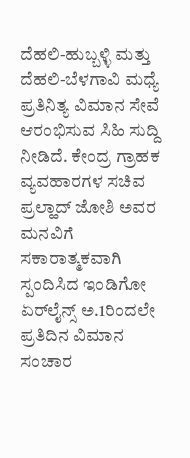ದೆಹಲಿ-ಹುಬ್ಬಳ್ಳಿ ಮತ್ತು ದೆಹಲಿ-ಬೆಳಗಾವಿ ಮಧ್ಯೆ ಪ್ರತಿನಿತ್ಯ ವಿಮಾನ ಸೇವೆ ಆರಂಭಿಸುವ ಸಿಹಿ ಸುದ್ದಿ ನೀಡಿದೆ. ಕೇಂದ್ರ ಗ್ರಾಹಕ ವ್ಯವಹಾರಗಳ ಸಚಿವ ಪ್ರಲ್ಹಾದ್‌ ಜೋಶಿ ಅವರ ಮನವಿಗೆ ಸಕಾರಾತ್ಮಕವಾಗಿ ಸ್ಪಂದಿಸಿದ ಇಂಡಿಗೋ ಏರ್‌ಲೈನ್ಸ್ ಅ.1ರಿಂದಲೇ ಪ್ರತಿದಿನ ವಿಮಾನ ಸಂಚಾರ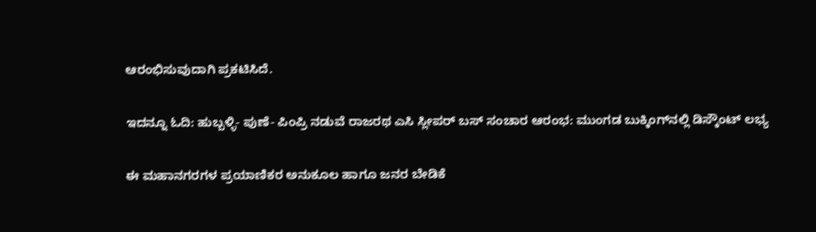ಆರಂಭಿಸುವುದಾಗಿ ಪ್ರಕಟಿಸಿದೆ.

ಇದನ್ನೂ ಓದಿ: ಹುಬ್ಬಳ್ಳಿ- ಪುಣೆ- ಪಿಂಪ್ರಿ ನಡುವೆ ರಾಜರಥ ಎಸಿ ಸ್ಲೀಪರ್ ಬಸ್ ಸಂಚಾರ ಆರಂಭ: ಮುಂಗಡ ಬುಕ್ಕಿಂಗ್‌ನಲ್ಲಿ ಡಿಸ್ಕೌಂಟ್ ಲಭ್ಯ

ಈ ಮಹಾನಗರಗಳ ಪ್ರಯಾಣಿಕರ ಅನುಕೂಲ ಹಾಗೂ ಜನರ ಬೇಡಿಕೆ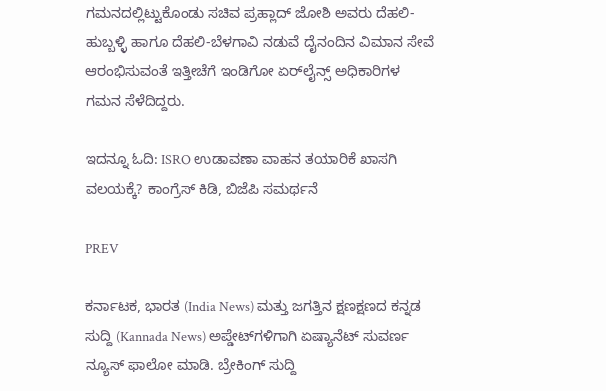ಗಮನದಲ್ಲಿಟ್ಟುಕೊಂಡು ಸಚಿವ ಪ್ರಹ್ಲಾದ್ ಜೋಶಿ ಅವರು ದೆಹಲಿ-ಹುಬ್ಬಳ್ಳಿ ಹಾಗೂ ದೆಹಲಿ-ಬೆಳಗಾವಿ ನಡುವೆ ದೈನಂದಿನ ವಿಮಾನ ಸೇವೆ ಆರಂಭಿಸುವಂತೆ ಇತ್ತೀಚೆಗೆ ಇಂಡಿಗೋ ಏರ್‌ಲೈನ್ಸ್ ಅಧಿಕಾರಿಗಳ ಗಮನ ಸೆಳೆದಿದ್ದರು.

ಇದನ್ನೂ ಓದಿ: ISRO ಉಡಾವಣಾ ವಾಹನ ತಯಾರಿಕೆ ಖಾಸಗಿ ವಲಯಕ್ಕೆ? ಕಾಂಗ್ರೆಸ್‌ ಕಿಡಿ, ಬಿಜೆಪಿ ಸಮರ್ಥನೆ

PREV

ಕರ್ನಾಟಕ, ಭಾರತ (India News) ಮತ್ತು ಜಗತ್ತಿನ ಕ್ಷಣಕ್ಷಣದ ಕನ್ನಡ ಸುದ್ದಿ (Kannada News) ಅಪ್ಡೇಟ್‌ಗಳಿಗಾಗಿ ಏಷ್ಯಾನೆಟ್ ಸುವರ್ಣ ನ್ಯೂಸ್‌ ಫಾಲೋ ಮಾಡಿ. ಬ್ರೇಕಿಂಗ್ ಸುದ್ದಿ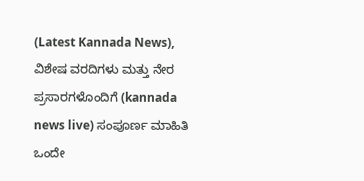(Latest Kannada News), ವಿಶೇಷ ವರದಿಗಳು ಮತ್ತು ನೇರ ಪ್ರಸಾರಗಳೊಂದಿಗೆ (kannada news live) ಸಂಪೂರ್ಣ ಮಾಹಿತಿ ಒಂದೇ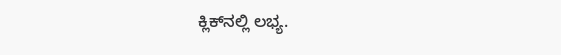ಕ್ಲಿಕ್‌ನಲ್ಲಿ ಲಭ್ಯ.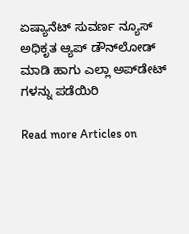ಏಷ್ಯಾನೆಟ್ ಸುವರ್ಣ ನ್ಯೂಸ್ ಅಧಿಕೃತ ಆ್ಯಪ್ ಡೌನ್‌ಲೋಡ್ ಮಾಡಿ ಹಾಗು ಎಲ್ಲಾ ಅಪ್‌ಡೇಟ್ ಗಳನ್ನು ಪಡೆಯಿರಿ

Read more Articles on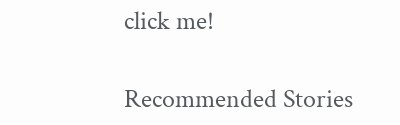click me!

Recommended Stories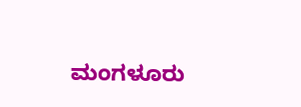ಮಂಗಳೂರು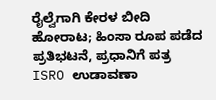ರೈಲ್ವೆಗಾಗಿ ಕೇರಳ ಬೀದಿ ಹೋರಾಟ; ಹಿಂಸಾ ರೂಪ ಪಡೆದ ಪ್ರತಿಭಟನೆ, ಪ್ರಧಾನಿಗೆ ಪತ್ರ
ISRO ಉಡಾವಣಾ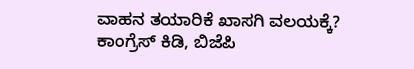ವಾಹನ ತಯಾರಿಕೆ ಖಾಸಗಿ ವಲಯಕ್ಕೆ? ಕಾಂಗ್ರೆಸ್‌ ಕಿಡಿ, ಬಿಜೆಪಿ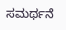ಸಮರ್ಥನೆ